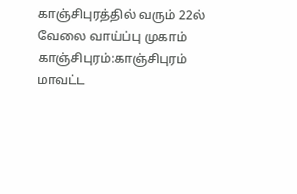காஞ்சிபுரத்தில் வரும் 22ல் வேலை வாய்ப்பு முகாம்
காஞ்சிபுரம்:காஞ்சிபுரம் மாவட்ட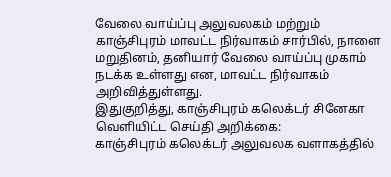வேலை வாய்ப்பு அலுவலகம் மற்றும் காஞ்சிபுரம் மாவட்ட நிர்வாகம் சார்பில், நாளை மறுதினம், தனியார் வேலை வாய்ப்பு முகாம் நடக்க உள்ளது என, மாவட்ட நிர்வாகம் அறிவித்துள்ளது.
இதுகுறித்து, காஞ்சிபுரம் கலெக்டர் சினேகா வெளியிட்ட செய்தி அறிக்கை:
காஞ்சிபுரம் கலெக்டர் அலுவலக வளாகத்தில்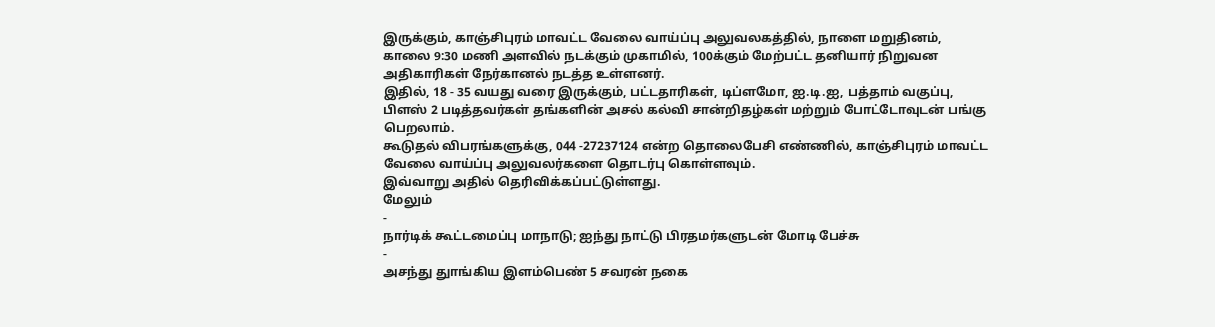இருக்கும், காஞ்சிபுரம் மாவட்ட வேலை வாய்ப்பு அலுவலகத்தில், நாளை மறுதினம், காலை 9:30 மணி அளவில் நடக்கும் முகாமில், 100க்கும் மேற்பட்ட தனியார் நிறுவன அதிகாரிகள் நேர்கானல் நடத்த உள்ளனர்.
இதில், 18 - 35 வயது வரை இருக்கும், பட்டதாரிகள், டிப்ளமோ, ஐ.டி.ஐ, பத்தாம் வகுப்பு, பிளஸ் 2 படித்தவர்கள் தங்களின் அசல் கல்வி சான்றிதழ்கள் மற்றும் போட்டோவுடன் பங்கு பெறலாம்.
கூடுதல் விபரங்களுக்கு, 044 -27237124 என்ற தொலைபேசி எண்ணில், காஞ்சிபுரம் மாவட்ட வேலை வாய்ப்பு அலுவலர்களை தொடர்பு கொள்ளவும்.
இவ்வாறு அதில் தெரிவிக்கப்பட்டுள்ளது.
மேலும்
-
நார்டிக் கூட்டமைப்பு மாநாடு; ஐந்து நாட்டு பிரதமர்களுடன் மோடி பேச்சு
-
அசந்து துாங்கிய இளம்பெண் 5 சவரன் நகை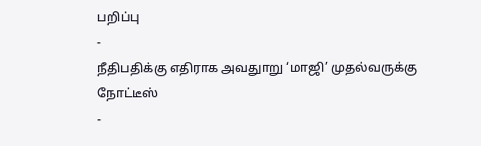பறிப்பு
-
நீதிபதிக்கு எதிராக அவதுாறு ‘மாஜி’ முதல்வருக்கு நோட்டீஸ்
-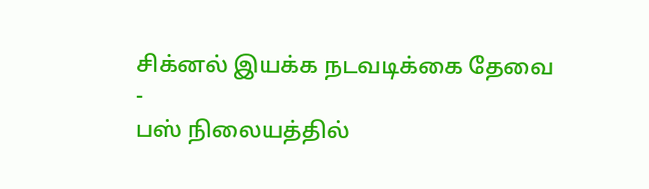சிக்னல் இயக்க நடவடிக்கை தேவை
-
பஸ் நிலையத்தில்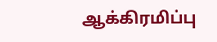ஆக்கிரமிப்பு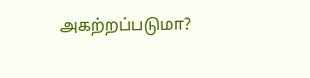அகற்றப்படுமா?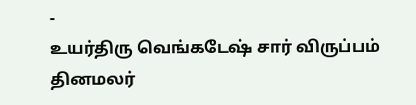-
உயர்திரு வெங்கடேஷ் சார் விருப்பம் தினமலர்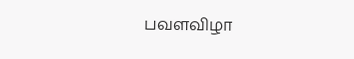பவளவிழா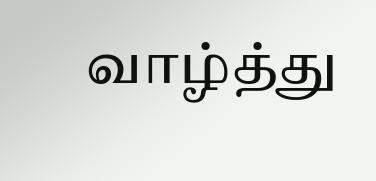வாழ்த்து